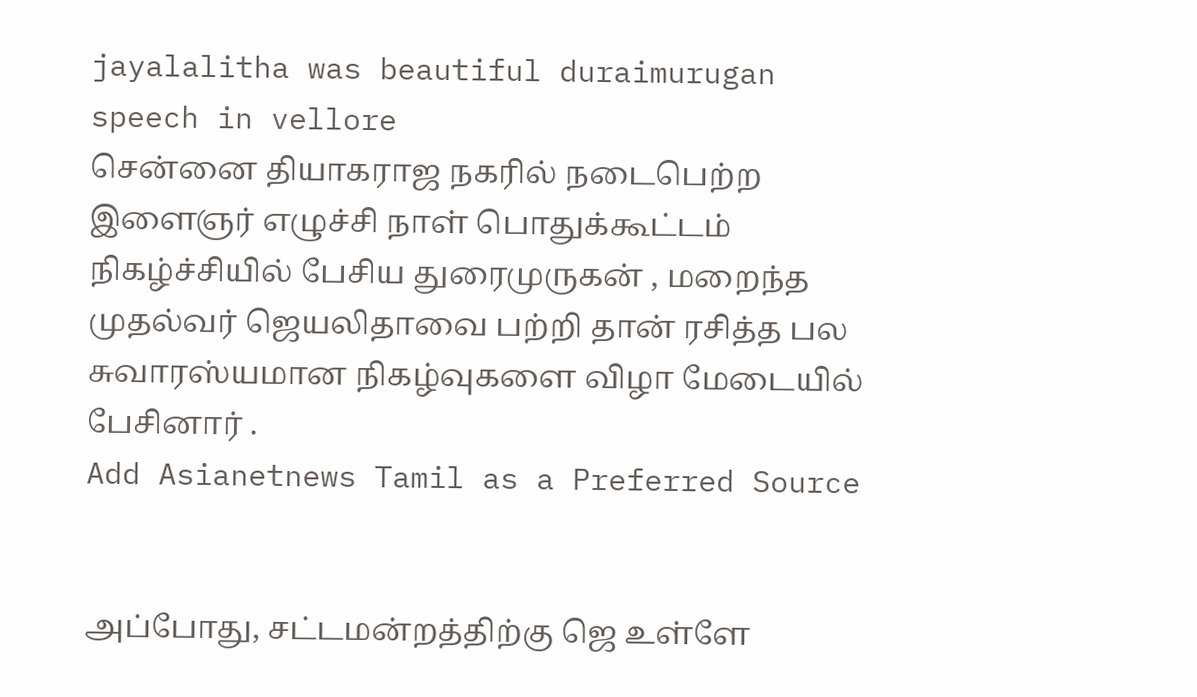jayalalitha was beautiful duraimurugan speech in vellore
சென்னை தியாகராஜ நகரில் நடைபெற்ற இளைஞர் எழுச்சி நாள் பொதுக்கூட்டம் நிகழ்ச்சியில் பேசிய துரைமுருகன் , மறைந்த முதல்வர் ஜெயலிதாவை பற்றி தான் ரசித்த பல சுவாரஸ்யமான நிகழ்வுகளை விழா மேடையில் பேசினார் .
Add Asianetnews Tamil as a Preferred Source


அப்போது, சட்டமன்றத்திற்கு ஜெ உள்ளே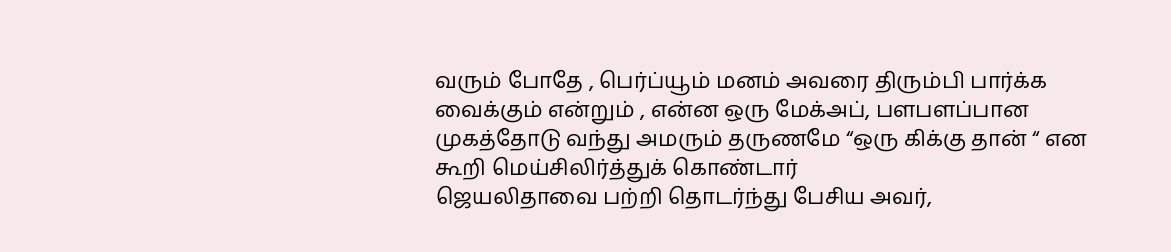வரும் போதே , பெர்ப்யூம் மனம் அவரை திரும்பி பார்க்க வைக்கும் என்றும் , என்ன ஒரு மேக்அப், பளபளப்பான முகத்தோடு வந்து அமரும் தருணமே “ஒரு கிக்கு தான் “ என கூறி மெய்சிலிர்த்துக் கொண்டார்
ஜெயலிதாவை பற்றி தொடர்ந்து பேசிய அவர்,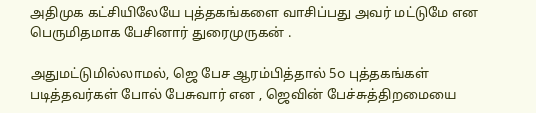அதிமுக கட்சியிலேயே புத்தகங்களை வாசிப்பது அவர் மட்டுமே என பெருமிதமாக பேசினார் துரைமுருகன் .

அதுமட்டுமில்லாமல், ஜெ பேச ஆரம்பித்தால் 5௦ புத்தகங்கள் படித்தவர்கள் போல் பேசுவார் என , ஜெவின் பேச்சுத்திறமையை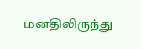மனதிலிருந்து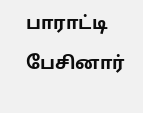பாராட்டி பேசினார்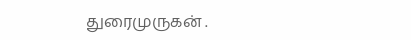துரைமுருகன் .